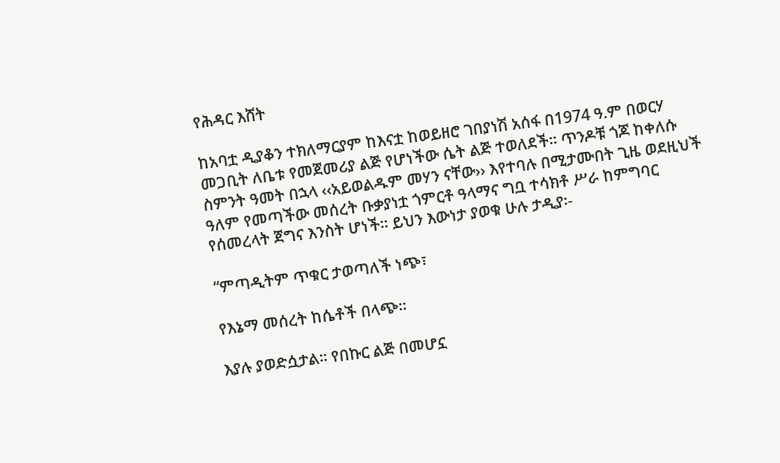የሕዳር እሸት

ከአባቷ ዲያቆን ተክለማርያም ከእናቷ ከወይዘሮ ገበያነሽ አሰፋ በ1974 ዓ.ም በወርሃ መጋቢት ለቤቱ የመጀመሪያ ልጅ የሆነችው ሴት ልጅ ተወለደች። ጥንዶቹ ጎጆ ከቀለሱ ስምንት ዓመት በኋላ ‹‹አይወልዱም መሃን ናቸው›› እየተባሉ በሚታሙበት ጊዜ ወደዚህች ዓለም የመጣችው መሰረት ቡቃያነቷ ጎምርቶ ዓላማና ግቧ ተሳክቶ ሥራ ከምግባር የሰመረላት ጀግና እንስት ሆነች። ይህን እውነታ ያወቁ ሁሉ ታዲያ፡-

“ምጣዲትም ጥቁር ታወጣለች ነጭ፣

የእኔማ መሰረት ከሴቶች በላጭ።

እያሉ ያወድሷታል። የበኩር ልጅ በመሆኗ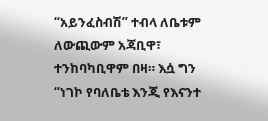“አይንፈስብሽ” ተብላ ለቤቱም ለውጪውም አጃቢዋ፣ ተንከባካቢዋም በዛ። እሷ ግን “ነገኮ የባለቤቴ እንጂ የእናንተ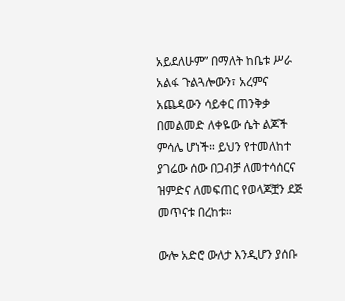አይደለሁም” በማለት ከቤቱ ሥራ አልፋ ጉልጓሎውን፣ አረምና አጨዳውን ሳይቀር ጠንቅቃ በመልመድ ለቀዬው ሴት ልጆች ምሳሌ ሆነች። ይህን የተመለከተ ያገሬው ሰው በጋብቻ ለመተሳሰርና ዝምድና ለመፍጠር የወላጆቿን ደጅ መጥናቱ በረከቱ።

ውሎ አድሮ ውለታ እንዲሆን ያሰቡ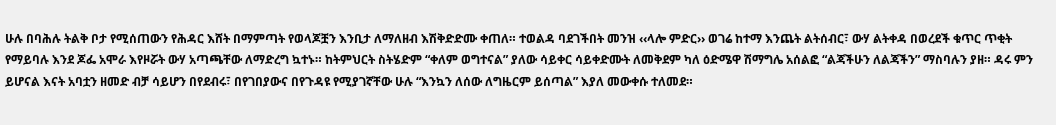ሁሉ በባሕሉ ትልቅ ቦታ የሚሰጠውን የሕዳር እሸት በማምጣት የወላጆቿን እንቢታ ለማለዘብ እሽቅድድሙ ቀጠለ። ተወልዳ ባደገችበት መንዝ ‹‹ላሎ ምድር›› ወገሬ ከተማ እንጨት ልትሰብር፣ ውሃ ልትቀዳ በወረደች ቁጥር ጥቂት የማይባሉ እንደ ጆፌ አሞራ እየዞሯት ውሃ አጣጫቸው ለማድረግ ኳተኑ። ከትምህርት ስትሄድም “ቀለም ወግተናል” ያለው ሳይቀር ሳይቀድሙት ለመቅደም ካለ ዕድሜዋ ሽማግሌ አሰልፎ “ልጃችሁን ለልጃችን” ማስባሉን ያዘ። ዳሩ ምን ይሆናል እናት አባቷን ዘመድ ብቻ ሳይሆን በየደብሩ፣ በየገበያውና በየጉዳዩ የሚያገኛቸው ሁሉ “እንኳን ለሰው ለግዜርም ይሰጣል” እያለ መውቀሱ ተለመደ።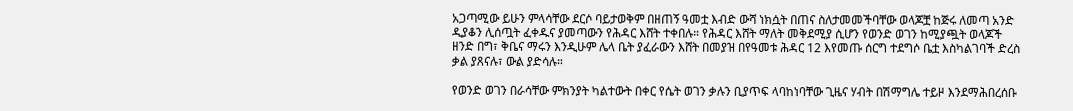አጋጣሚው ይሁን ምላሳቸው ደርሶ ባይታወቅም በዘጠኝ ዓመቷ እብድ ውሻ ነክሷት በጠና ስለታመመችባቸው ወላጆቿ ከጅሩ ለመጣ አንድ ዲያቆን ሊሰጧት ፈቀዱና ያመጣውን የሕዳር እሸት ተቀበሉ። የሕዳር እሸት ማለት መቅደሚያ ሲሆን የወንድ ወገን ከሚያጯት ወላጆች ዘንድ በግ፣ ቅቤና ማሩን እንዲሁም ሌላ ቤት ያፈራውን እሸት በመያዝ በየዓመቱ ሕዳር 12 እየመጡ ሰርግ ተደግሶ ቤቷ እስካልገባች ድረስ ቃል ያጸናሉ፣ ውል ያድሳሉ።

የወንድ ወገን በራሳቸው ምክንያት ካልተውት በቀር የሴት ወገን ቃሉን ቢያጥፍ ላባከነባቸው ጊዜና ሃብት በሽማግሌ ተይዞ እንደማሕበረሰቡ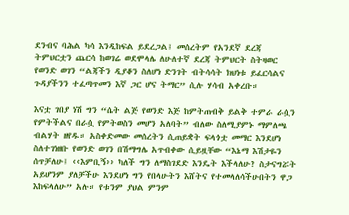ደንብና ባሕል ካሳ እንዲከፍል ይደረጋል፤ መሰረትም የአንደኛ ደረጃ ትምህርቷን ጨርሳ ከወገሬ ወደሞላሌ ለሁለተኛ ደረጃ ትምህርት ስትዛወር የወንድ ወገን “ልጃችን ዲያቆን ስለሆነ ድንገት ብትሳሳት ክህነቱ ይፈርሳልና ጉዳያችንን ተፈጣጥመን እኛ ጋር ሆና ትማር” ሲሉ ሃሳብ አቀረቡ።

እናቷ ገበያ ነሽ ግን “ሴት ልጅ የወንድ እጅ ከምትጠብቅ ይልቅ ተምራ ራሷን የምትችልና በራሷ የምትወስን መሆን አለባት” ብለው ስለሚያምኑ ማምለጫ ብልሃት ዘየዱ። አስቀድመው መሰረትን ሲጠይቋት ፍላጎቷ መማር እንደሆነ ስለተገነዘቡ የወንድ ወገን በሽማግሌ አጥብቀው ሲይዟቸው “እኔማ እሽታዬን ሰጥቻለሁ፤ ‹‹እምቢኝ›› ካለች ግን ለማስገደድ እንዴት እችላለሁ? ስታናግሯት አይሆንም ያለቻችሁ እንደሆነ ግን የበላሁትን እሸትና የተመላለሳችሁበትን ዋጋ እከፍላለሁ” አሉ። የቱንም ያህል ምንም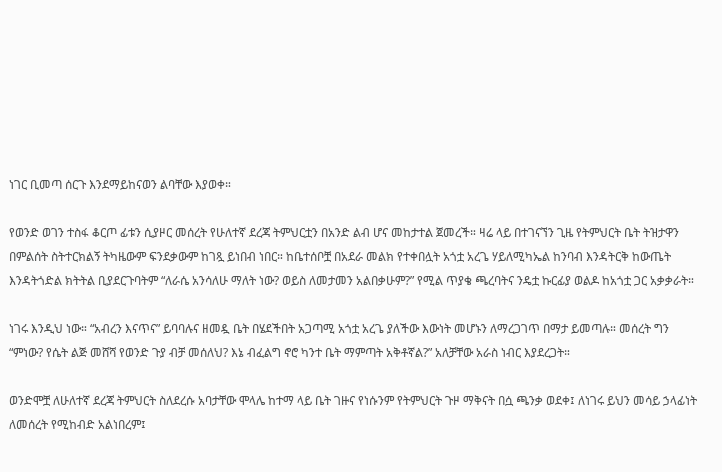ነገር ቢመጣ ሰርጉ እንደማይከናወን ልባቸው እያወቀ።

የወንድ ወገን ተስፋ ቆርጦ ፊቱን ሲያዞር መሰረት የሁለተኛ ደረጃ ትምህርቷን በአንድ ልብ ሆና መከታተል ጀመረች። ዛሬ ላይ በተገናኘን ጊዜ የትምህርት ቤት ትዝታዋን በምልሰት ስትተርክልኝ ትካዜውም ፍንደቃውም ከገጿ ይነበብ ነበር። ከቤተሰቦቿ በአደራ መልክ የተቀበሏት አጎቷ አረጌ ሃይለሚካኤል ከንባብ እንዳትርቅ ከውጤት እንዳትጎድል ክትትል ቢያደርጉባትም “ለራሴ አንሳለሁ ማለት ነው? ወይስ ለመታመን አልበቃሁም?” የሚል ጥያቄ ጫረባትና ንዴቷ ኩርፊያ ወልዶ ከአጎቷ ጋር አቃቃራት።

ነገሩ እንዲህ ነው። “አብረን እናጥና” ይባባሉና ዘመዷ ቤት በሄደችበት አጋጣሚ አጎቷ አረጌ ያለችው እውነት መሆኑን ለማረጋገጥ በማታ ይመጣሉ። መሰረት ግን “ምነው? የሴት ልጅ መሸሻ የወንድ ጉያ ብቻ መሰለህ? እኔ ብፈልግ ኖሮ ካንተ ቤት ማምጣት አቅቶኛል?” አለቻቸው አራስ ነብር እያደረጋት።

ወንድሞቿ ለሁለተኛ ደረጃ ትምህርት ስለደረሱ አባታቸው ሞላሌ ከተማ ላይ ቤት ገዙና የነሱንም የትምህርት ጉዞ ማቅናት በሷ ጫንቃ ወደቀ፤ ለነገሩ ይህን መሳይ ኃላፊነት ለመሰረት የሚከብድ አልነበረም፤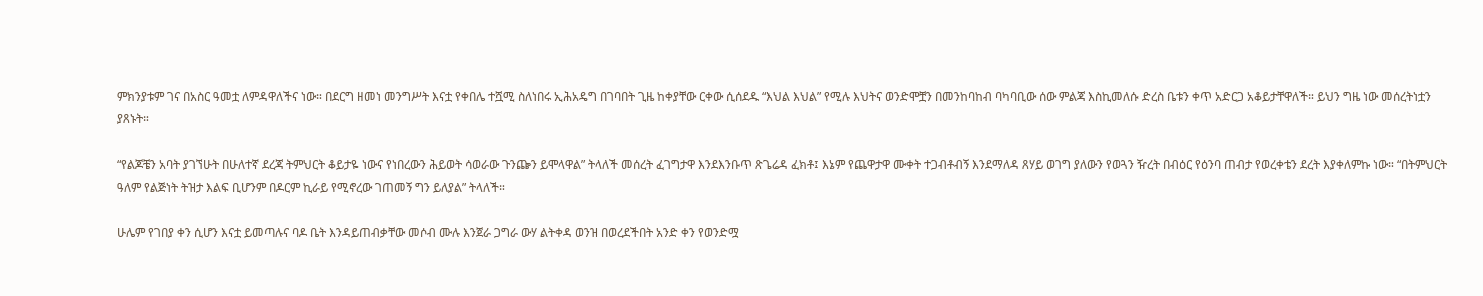ምክንያቱም ገና በአስር ዓመቷ ለምዳዋለችና ነው። በደርግ ዘመነ መንግሥት እናቷ የቀበሌ ተሿሚ ስለነበሩ ኢሕአዴግ በገባበት ጊዜ ከቀያቸው ርቀው ሲሰደዱ “እህል እህል” የሚሉ እህትና ወንድሞቿን በመንከባከብ ባካባቢው ሰው ምልጃ እስኪመለሱ ድረስ ቤቱን ቀጥ አድርጋ አቆይታቸዋለች። ይህን ግዜ ነው መሰረትነቷን ያጸኑት።

“የልጆቼን አባት ያገኘሁት በሁለተኛ ደረጃ ትምህርት ቆይታዬ ነውና የነበረውን ሕይወት ሳወራው ጉንጬን ይሞላዋል” ትላለች መሰረት ፈገግታዋ እንደእንቡጥ ጽጌሬዳ ፈክቶ፤ እኔም የጨዋታዋ ሙቀት ተጋብቶብኝ እንደማለዳ ጸሃይ ወገግ ያለውን የወጓን ዥረት በብዕር የዕንባ ጠብታ የወረቀቴን ደረት እያቀለምኩ ነው። “በትምህርት ዓለም የልጅነት ትዝታ እልፍ ቢሆንም በዶርም ኪራይ የሚኖረው ገጠመኝ ግን ይለያል” ትላለች።

ሁሌም የገበያ ቀን ሲሆን እናቷ ይመጣሉና ባዶ ቤት እንዳይጠብቃቸው መሶብ ሙሉ እንጀራ ጋግራ ውሃ ልትቀዳ ወንዝ በወረደችበት አንድ ቀን የወንድሟ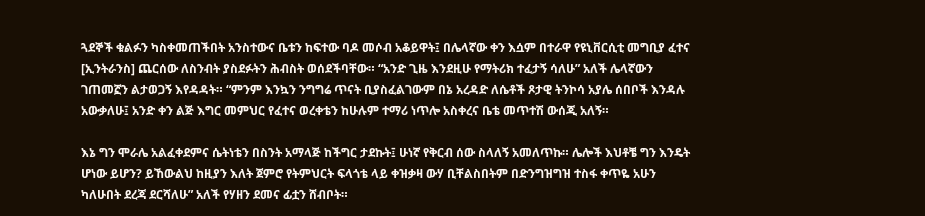ጓደኞች ቁልፉን ካስቀመጠችበት አንስተውና ቤቱን ከፍተው ባዶ መሶብ አቆይዋት፤ በሌላኛው ቀን እሷም በተራዋ የዩኒቨርሲቲ መግቢያ ፈተና [ኢንትራንስ] ጨርሰው ለስንብት ያስደፉትን ሕብስት ወሰደችባቸው። “አንድ ጊዜ እንደዚሁ የማትሪክ ተፈታኝ ሳለሁ” አለች ሌላኛውን ገጠመኟን ልታወጋኝ እየዳዳት። “ምንም እንኳን ንግግሬ ጥናት ቢያስፈልገውም በኔ አረዳድ ለሴቶች ጾታዊ ትንኮሳ አያሌ ሰበቦች እንዳሉ አውቃለሁ፤ አንድ ቀን ልጅ እግር መምህር የፈተና ወረቀቴን ከሁሉም ተማሪ ነጥሎ አስቀረና ቤቴ መጥተሽ ውሰጂ አለኝ።

እኔ ግን ሞራሌ አልፈቀደምና ሴትነቴን በስንት አማላጅ ከችግር ታደኩት፤ ሁነኛ የቅርብ ሰው ስላለኝ አመለጥኩ። ሌሎች እህቶቼ ግን እንዴት ሆነው ይሆን? ይኸውልህ ከዚያን እለት ጀምሮ የትምህርት ፍላጎቴ ላይ ቀዝቃዛ ውሃ ቢቸልስበትም በድንግዝግዝ ተስፋ ቀጥዬ አሁን ካለሁበት ደረጃ ደርሻለሁ” አለች የሃዘን ደመና ፊቷን ሸብቦት።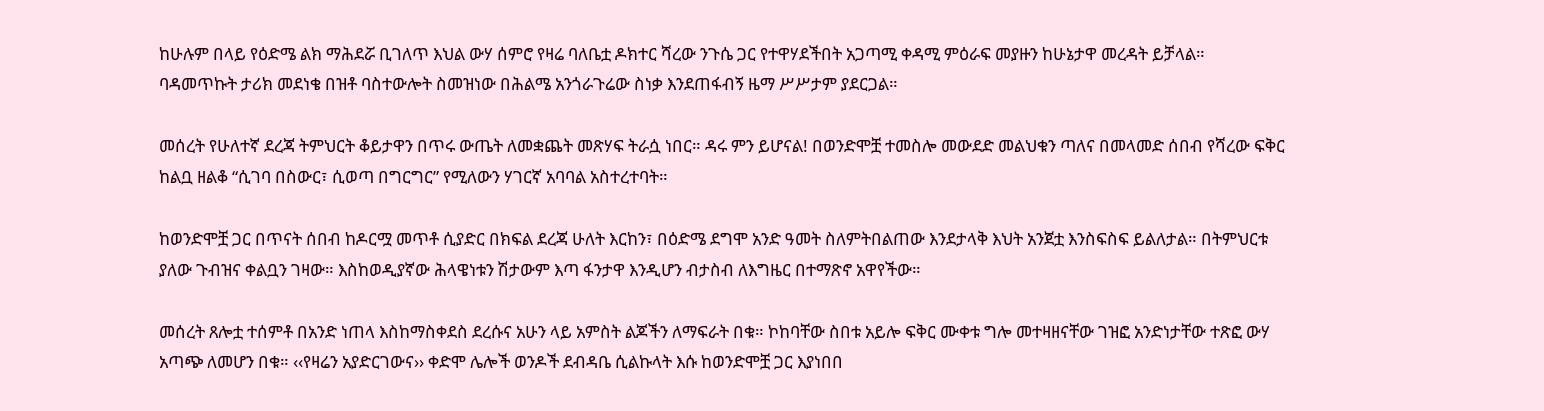ከሁሉም በላይ የዕድሜ ልክ ማሕደሯ ቢገለጥ እህል ውሃ ሰምሮ የዛሬ ባለቤቷ ዶክተር ሻረው ንጉሴ ጋር የተዋሃደችበት አጋጣሚ ቀዳሚ ምዕራፍ መያዙን ከሁኔታዋ መረዳት ይቻላል። ባዳመጥኩት ታሪክ መደነቄ በዝቶ ባስተውሎት ስመዝነው በሕልሜ አንጎራጉሬው ስነቃ እንደጠፋብኝ ዜማ ሥሥታም ያደርጋል።

መሰረት የሁለተኛ ደረጃ ትምህርት ቆይታዋን በጥሩ ውጤት ለመቋጨት መጽሃፍ ትራሷ ነበር። ዳሩ ምን ይሆናል! በወንድሞቿ ተመስሎ መውደድ መልህቁን ጣለና በመላመድ ሰበብ የሻረው ፍቅር ከልቧ ዘልቆ “ሲገባ በስውር፣ ሲወጣ በግርግር” የሚለውን ሃገርኛ አባባል አስተረተባት።

ከወንድሞቿ ጋር በጥናት ሰበብ ከዶርሟ መጥቶ ሲያድር በክፍል ደረጃ ሁለት እርከን፣ በዕድሜ ደግሞ አንድ ዓመት ስለምትበልጠው እንደታላቅ እህት አንጀቷ እንስፍስፍ ይልለታል። በትምህርቱ ያለው ጉብዝና ቀልቧን ገዛው። እስከወዲያኛው ሕላዌነቱን ሽታውም እጣ ፋንታዋ እንዲሆን ብታስብ ለእግዜር በተማጽኖ አዋየችው።

መሰረት ጸሎቷ ተሰምቶ በአንድ ነጠላ እስከማስቀደስ ደረሱና አሁን ላይ አምስት ልጆችን ለማፍራት በቁ። ኮከባቸው ስበቱ አይሎ ፍቅር ሙቀቱ ግሎ መተዛዘናቸው ገዝፎ አንድነታቸው ተጽፎ ውሃ አጣጭ ለመሆን በቁ። ‹‹የዛሬን አያድርገውና›› ቀድሞ ሌሎች ወንዶች ደብዳቤ ሲልኩላት እሱ ከወንድሞቿ ጋር እያነበበ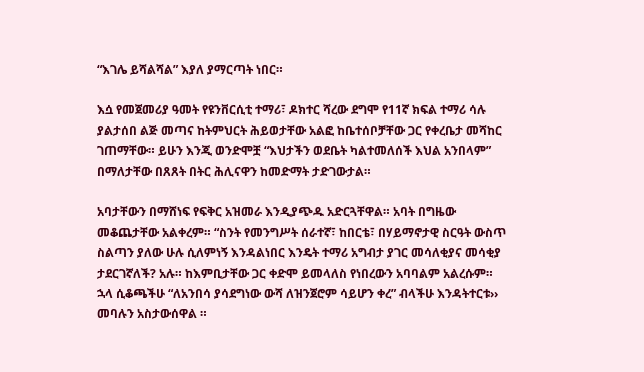“እገሌ ይሻልሻል” እያለ ያማርጣት ነበር።

እሷ የመጀመሪያ ዓመት የዩንቨርሲቲ ተማሪ፣ ዶክተር ሻረው ደግሞ የ11ኛ ክፍል ተማሪ ሳሉ ያልታሰበ ልጅ መጣና ከትምህርት ሕይወታቸው አልፎ ከቤተሰቦቻቸው ጋር የቀረቤታ መሻከር ገጠማቸው። ይሁን እንጂ ወንድሞቿ “እህታችን ወደቤት ካልተመለሰች እህል አንበላም” በማለታቸው በጸጸት በትር ሕሊናዋን ከመድማት ታድገውታል።

አባታቸውን በማሸነፍ የፍቅር አዝመራ እንዲያጭዱ አድርጓቸዋል። አባት በግዜው መቆጨታቸው አልቀረም። “ስንት የመንግሥት ሰራተኛ፣ ከበርቴ፣ በሃይማኖታዊ ስርዓት ውስጥ ስልጣን ያለው ሁሉ ሲለምነኝ እንዳልነበር እንዴት ተማሪ አግብታ ያገር መሳለቂያና መሳቂያ ታደርገኛለች? አሉ። ከእምቢታቸው ጋር ቀድሞ ይመላለስ የነበረውን አባባልም አልረሱም። ኋላ ሲቆጫችሁ “ለአንበሳ ያሳደግነው ውሻ ለዝንጀሮም ሳይሆን ቀረ” ብላችሁ እንዳትተርቱ›› መባሉን አስታውሰዋል ።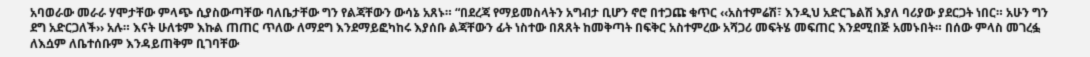አባወራው መራራ ሃሞታቸው ምላጭ ሲያስውጣቸው ባለቤታቸው ግን የልጃቸውን ውሳኔ አጸኑ። “በደረጃ የማይመስላትን አግብታ ቢሆን ኖሮ በተጋጩ ቁጥር ‹‹አስተምሬሽ፣ እንዲህ አድርጌልሽ እያለ ባሪያው ያደርጋት ነበር። አሁን ግን ደግ አድርጋለች›› አሉ። እናት ሁለቱም እኩል ጠጠር ጥለው ለማደግ እንደማይፎካከሩ እያሰቡ ልጃቸውን ፊት ነስተው በጸጸት ከመቅጣት በፍቅር አስተምረው አሻጋሪ መፍትሄ መፍጠር እንደሚበጅ አመኑበት። በሰው ምላስ መገረፏ ለእሷም ለቤተሰቡም እንዳይጠቅም ቢገባቸው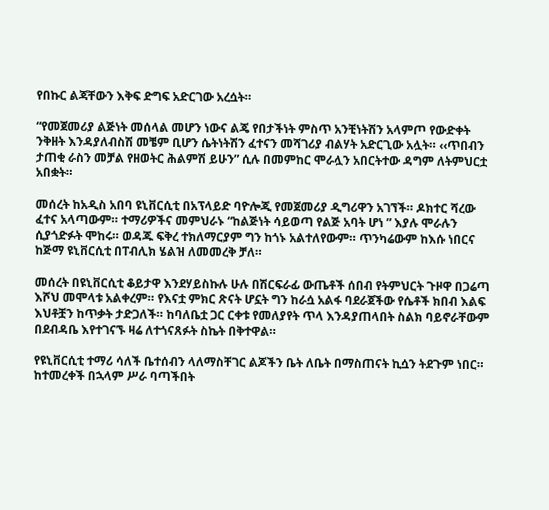የበኩር ልጃቸውን እቅፍ ድግፍ አድርገው አረሷት።

“የመጀመሪያ ልጅነት መሰላል መሆን ነውና ልጄ የበታችነት ምስጥ አንቺነትሽን አላምጦ የውድቀት ንቅዘት እንዳያለብስሽ መቼም ቢሆን ሴትነትሽን ፈተናን መሻገሪያ ብልሃት አድርጊው አሏት። ‹‹ጥበብን ታጠቂ ራስን መቻል የዘወትር ሕልምሽ ይሁን” ሲሉ በመምከር ሞራሏን አበርትተው ዳግም ለትምህርቷ አበቋት።

መሰረት ከአዲስ አበባ ዩኒቨርሲቲ በአፕላይድ ባዮሎጂ የመጀመሪያ ዲግሪዋን አገኘች። ዶክተር ሻረው ፈተና አላጣውም። ተማሪዎችና መምህራኑ “ከልጅነት ሳይወጣ የልጅ አባት ሆነ ” እያሉ ሞራሉን ሲያጎድፉት ሞከሩ። ወዳጁ ፍቅረ ተክለማርያም ግን ከጎኑ አልተለየውም። ጥንካሬውም ከእሱ ነበርና ከጅማ ዩኒቨርሲቲ በፐብሊክ ሄልዝ ለመመረቅ ቻለ።

መሰረት በዩኒቨርሲቲ ቆይታዋ እንደሃይስኩሉ ሁሉ በሽርፍራፊ ውጤቶች ሰበብ የትምህርት ጉዞዋ በጋሬጣ እሾህ መሞላቱ አልቀረም። የእናቷ ምክር ጽናት ሆኗት ግን ከራሷ አልፋ ባደራጀችው የሴቶች ክበብ እልፍ እህቶቿን ከጥቃት ታድጋለች። ከባለቤቷ ጋር ርቀቱ የመለያየት ጥላ እንዳያጠላበት ስልክ ባይኖራቸውም በደብዳቤ እየተገናኙ ዛሬ ለተጎናጸፉት ስኬት በቅተዋል።

የዩኒቨርሲቲ ተማሪ ሳለች ቤተሰብን ላለማስቸገር ልጆችን ቤት ለቤት በማስጠናት ኪሷን ትደጉም ነበር። ከተመረቀች በኋላም ሥራ ባጣችበት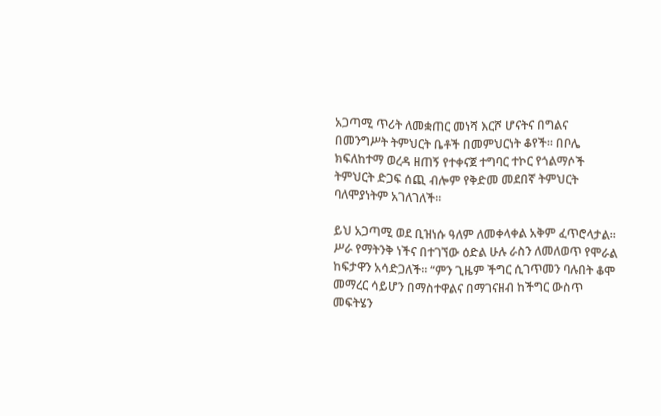አጋጣሚ ጥሪት ለመቋጠር መነሻ እርሾ ሆናትና በግልና በመንግሥት ትምህርት ቤቶች በመምህርነት ቆየች። በቦሌ ክፍለከተማ ወረዳ ዘጠኝ የተቀናጀ ተግባር ተኮር የጎልማሶች ትምህርት ድጋፍ ሰጪ ብሎም የቅድመ መደበኛ ትምህርት ባለሞያነትም አገለገለች።

ይህ አጋጣሚ ወደ ቢዝነሱ ዓለም ለመቀላቀል አቅም ፈጥሮላታል። ሥራ የማትንቅ ነችና በተገኘው ዕድል ሁሉ ራስን ለመለወጥ የሞራል ከፍታዋን አሳድጋለች። “ምን ጊዜም ችግር ሲገጥመን ባሉበት ቆሞ መማረር ሳይሆን በማስተዋልና በማገናዘብ ከችግር ውስጥ መፍትሄን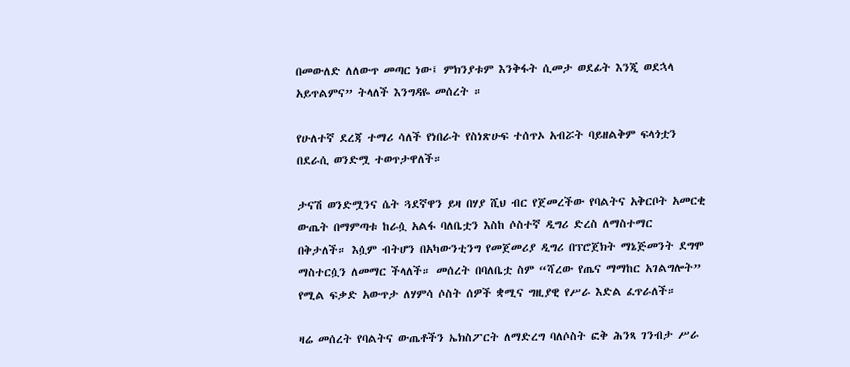በመውለድ ለለውጥ መጣር ነው፤ ምክንያቱም እንቅፋት ሲመታ ወደፊት እንጂ ወደኋላ አይጥልምና” ትላለች እንግዳዬ መሰረት ።

የሁለተኛ ደረጃ ተማሪ ሳለች የነበራት የስነጽሁፍ ተሰጥኦ አብሯት ባይዘልቅም ፍላጎቷን በደራሲ ወንድሟ ተወጥታዋለች።

ታናሽ ወንድሟንና ሴት ጓደኛዋን ይዛ በሃያ ሺህ ብር የጀመረችው የባልትና አቅርቦት አመርቂ ውጤት በማምጣቱ ከራሷ አልፋ ባለቤቷን እስከ ሶስተኛ ዲግሪ ድረስ ለማስተማር በቅታለች። እሷም ብትሆን በአካውንቲንግ የመጀመሪያ ዲግሪ በፕሮጀክት ማኔጅመንት ደግሞ ማስተርሷን ለመማር ችላለች። መሰረት በባለቤቷ ስም “ሻረው የጤና ማማከር አገልግሎት” የሚል ፍቃድ አውጥታ ለሃምሳ ሶስት ሰዎች ቋሚና ግዚያዊ የሥራ እድል ፈጥራለች።

ዛሬ መሰረት የባልትና ውጤቶችን ኤክስፖርት ለማድረግ ባለሶስት ፎቅ ሕንጻ ገንብታ ሥራ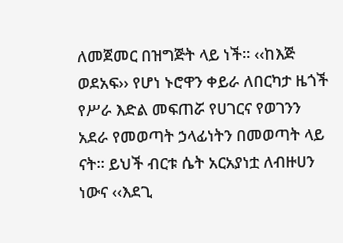ለመጀመር በዝግጅት ላይ ነች። ‹‹ከእጅ ወደአፍ›› የሆነ ኑሮዋን ቀይራ ለበርካታ ዜጎች የሥራ እድል መፍጠሯ የሀገርና የወገንን አደራ የመወጣት ኃላፊነትን በመወጣት ላይ ናት። ይህች ብርቱ ሴት አርአያነቷ ለብዙሀን ነውና ‹‹እደጊ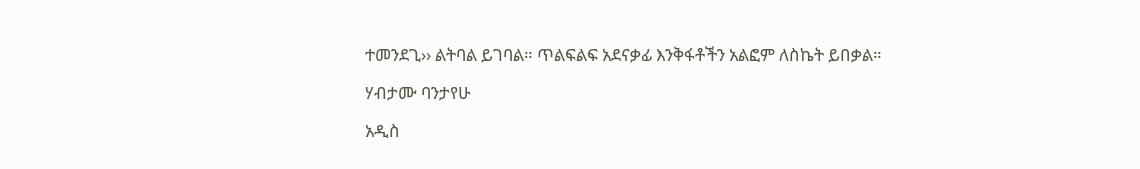ተመንደጊ›› ልትባል ይገባል። ጥልፍልፍ አደናቃፊ እንቅፋቶችን አልፎም ለስኬት ይበቃል።

ሃብታሙ ባንታየሁ

አዲስ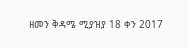ዘመን ቅዳሜ ሚያዝያ 18 ቀን 2017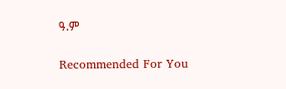ዓ.ም

Recommended For You